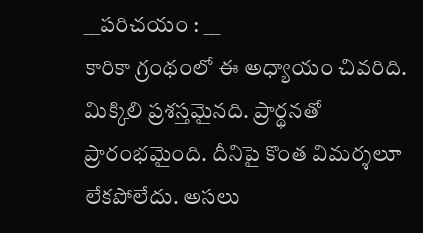__పరిచయం : __
కారికా గ్రంథంలో ఈ అధ్యాయం చివరిది. మిక్కిలి ప్రశస్తమైనది. ప్రార్థనతో ప్రారంభమైంది. దీనిపై కొంత విమర్శలూ లేకపోలేదు. అసలు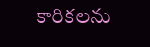కారికలను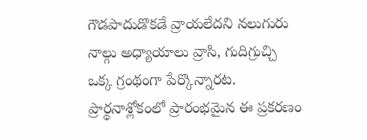గౌడపాదుడొకడే వ్రాయలేదని నలుగురు నాల్గు అధ్యాయాలు వ్రాసి, గుదిగ్రుచ్చి ఒక్క గ్రంథంగా పేర్కొన్నారట. ప్రార్థనాశ్లోకంలో ప్రారంభమైన ఈ ప్రకరణం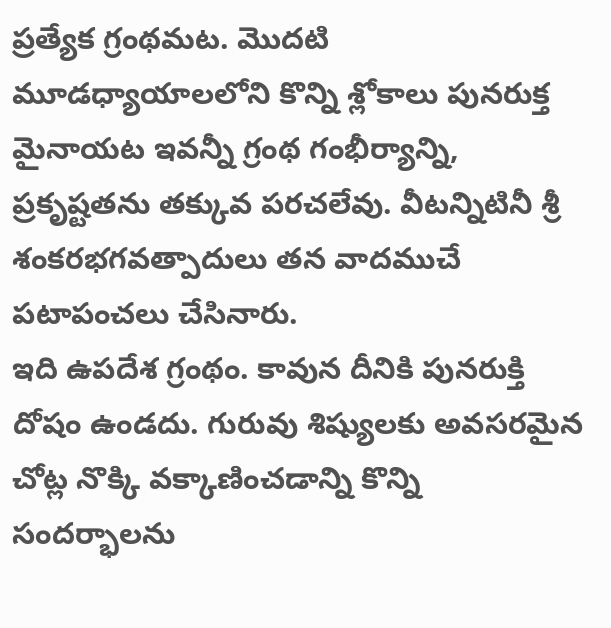ప్రత్యేక గ్రంథమట. మొదటి మూడధ్యాయాలలోని కొన్ని శ్లోకాలు పునరుక్త మైనాయట ఇవన్నీ గ్రంథ గంభీర్యాన్ని, ప్రకృష్టతను తక్కువ పరచలేవు. వీటన్నిటినీ శ్రీ శంకరభగవత్పాదులు తన వాదముచే పటాపంచలు చేసినారు.
ఇది ఉపదేశ గ్రంథం. కావున దీనికి పునరుక్తి దోషం ఉండదు. గురువు శిష్యులకు అవసరమైన చోట్ల నొక్కి వక్కాణించడాన్ని కొన్ని సందర్భాలను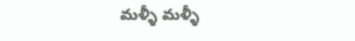మళ్ళీ మళ్ళీ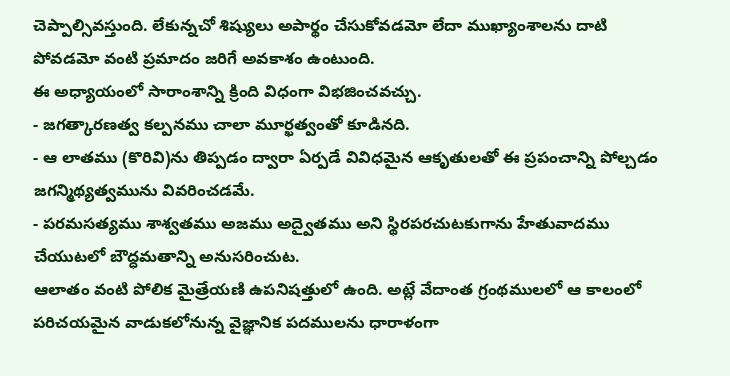చెప్పాల్సివస్తుంది. లేకున్నచో శిష్యులు అపార్థం చేసుకోవడమో లేదా ముఖ్యాంశాలను దాటి పోవడమో వంటి ప్రమాదం జరిగే అవకాశం ఉంటుంది.
ఈ అధ్యాయంలో సారాంశాన్ని క్రింది విధంగా విభజించవచ్చు.
- జగత్కారణత్వ కల్పనము చాలా మూర్ఖత్వంతో కూడినది.
- ఆ లాతము (కొరివి)ను తిప్పడం ద్వారా ఏర్పడే వివిధమైన ఆకృతులతో ఈ ప్రపంచాన్ని పోల్చడం జగన్మిథ్యత్వమును వివరించడమే.
- పరమసత్యము శాశ్వతము అజము అద్వైతము అని స్థిరపరచుటకుగాను హేతువాదము చేయుటలో బౌద్ధమతాన్ని అనుసరించుట.
ఆలాతం వంటి పోలిక మైత్రేయణి ఉపనిషత్తులో ఉంది. అట్లే వేదాంత గ్రంథములలో ఆ కాలంలో పరిచయమైన వాడుకలోనున్న వైజ్ఞానిక పదములను ధారాళంగా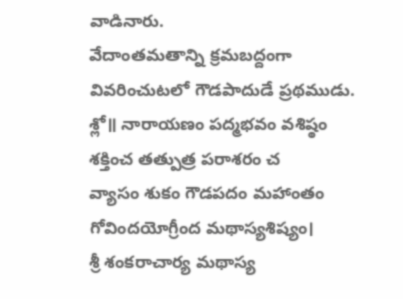వాడినారు.
వేదాంతమతాన్ని క్రమబద్దంగా వివరించుటలో గౌడపాదుడే ప్రథముడు.
శ్లో॥ నారాయణం పద్మభవం వశిష్ఠం శక్తించ తత్పుత్ర పరాశరం చ
వ్యాసం శుకం గౌడపదం మహాంతం గోవిందయోగ్రీంద మథాస్యశిష్యం।
శ్రీ శంకరాచార్య మథాస్య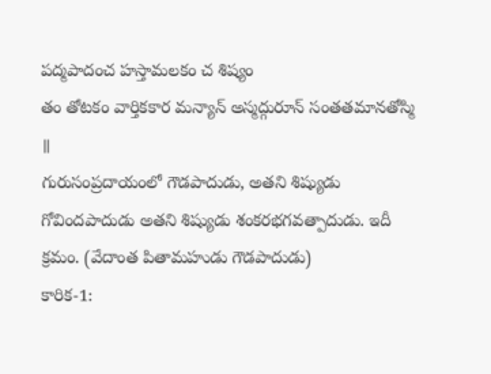పద్మపాదంచ హస్తామలకం చ శిష్యం
తం తోటకం వార్తికకార మన్యాన్ అస్మద్గురూన్ సంతతమానతోస్మి ॥
గురుసంప్రదాయంలో గౌడపాదుడు, అతని శిష్యుడు గోవిందపాదుడు అతని శిష్యుడు శంకరభగవత్పాదుడు. ఇదీ క్రమం. (వేదాంత పితామహుడు గౌడపాదుడు)
కారిక-1: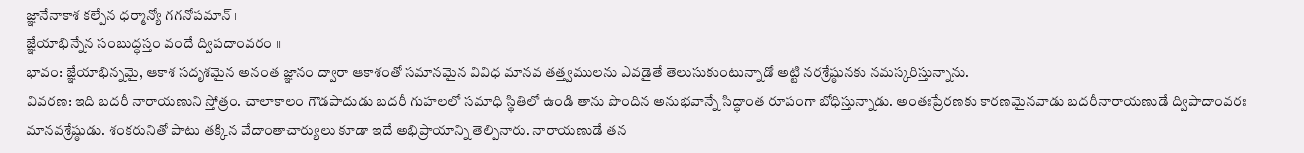జ్ఞానేనాకాశ కల్పేన ధర్మాన్యో గగనోపమాన్ ।
జ్ఞేయాభిన్నేన సంబుద్ధస్తం వందే ద్విపదాంవరం ॥
భావం: జ్ఞేయాభిన్నమై, ఆకాశ సదృశమైన అనంత జ్ఞానం ద్వారా ఆకాశంతో సమానమైన వివిధ మానవ తత్త్వములను ఎవడైతే తెలుసుకుంటున్నాడో అట్టి నరశ్రేష్ఠునకు నమస్కరిస్తున్నాను.
వివరణ: ఇది బదరీ నారాయణుని స్తోత్రం. చాలాకాలం గౌడపాదుడు బదరీ గుహలలో సమాధి స్థితిలో ఉండి తాను పొందిన అనుభవాన్నే సిద్ధాంత రూపంగా బోధిస్తున్నాడు. అంతఃప్రేరణకు కారణమైనవాడు బదరీనారాయణుడే ద్విపాదాంవరః మానవశ్రేష్ఠుడు. శంకరునితో పాటు తక్కిన వేదాంతాచార్యులు కూడా ఇదే అభిప్రాయాన్ని తెల్పినారు. నారాయణుడే తన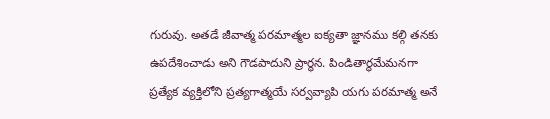గురువు. అతడే జీవాత్మ పరమాత్మల ఐక్యతా జ్ఞానము కల్గి తనకు ఉపదేశించాడు అని గౌడపాదుని ప్రార్థన. పిండితార్థమేమనగా ప్రత్యేక వ్యక్తిలోని ప్రత్యగాత్మయే సర్వవ్యాపి యగు పరమాత్మ అనే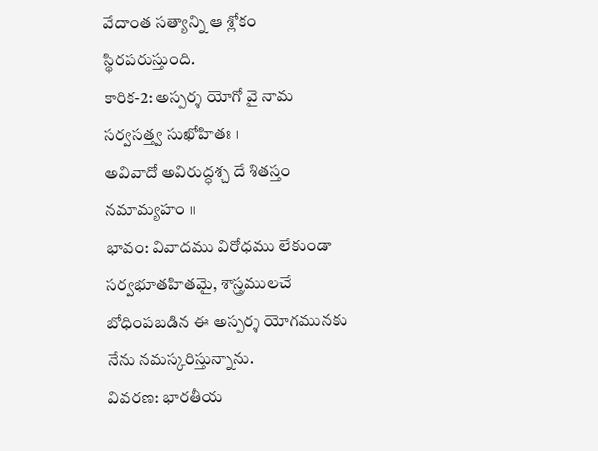వేదాంత సత్యాన్ని ఆ శ్లోకం స్థిరపరుస్తుంది.
కారిక-2: అస్పర్శ యోగో వై నామ సర్వసత్త్వ సుఖోహితః ।
అవివాదో అవిరుద్ధశ్చ దే శితస్తం నమామ్యహం ॥
భావం: వివాదము విరోధము లేకుండా సర్వభూతహితమై, శాస్త్రములచే బోధింపబడిన ఈ అస్పర్శ యోగమునకు నేను నమస్కరిస్తున్నాను.
వివరణ: భారతీయ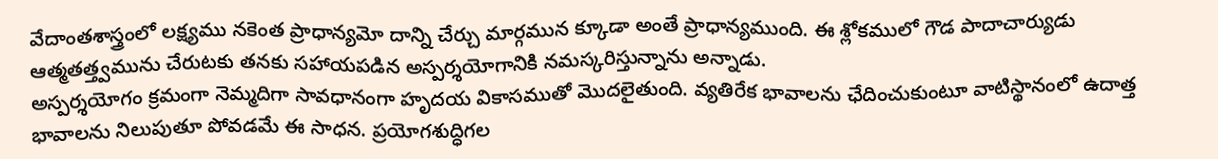వేదాంతశాస్త్రంలో లక్ష్యము నకెంత ప్రాధాన్యమో దాన్ని చేర్చు మార్గమున క్కూడా అంతే ప్రాధాన్యముంది. ఈ శ్లోకములో గౌడ పాదాచార్యుడు ఆత్మతత్త్వమును చేరుటకు తనకు సహాయపడిన అస్పర్శయోగానికి నమస్కరిస్తున్నాను అన్నాడు.
అస్పర్శయోగం క్రమంగా నెమ్మదిగా సావధానంగా హృదయ వికాసముతో మొదలైతుంది. వ్యతిరేక భావాలను ఛేదించుకుంటూ వాటిస్థానంలో ఉదాత్త భావాలను నిలుపుతూ పోవడమే ఈ సాధన. ప్రయోగశుద్ధిగల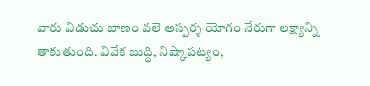వారు విడుచు బాణం వలె అస్పర్శ యోగం నేరుగా లక్ష్యాన్ని తాకుతుంది. వివేక బుద్ధి, నిష్కాపట్యం,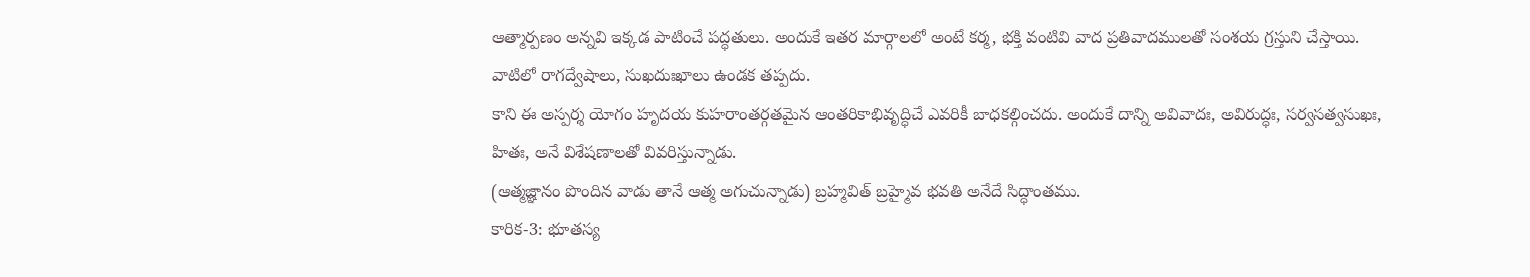ఆత్మార్పణం అన్నవి ఇక్కడ పాటించే పద్ధతులు. అందుకే ఇతర మార్గాలలో అంటే కర్మ, భక్తి వంటివి వాద ప్రతివాదములతో సంశయ గ్రస్తుని చేస్తాయి. వాటిలో రాగద్వేషాలు, సుఖదుఃఖాలు ఉండక తప్పదు.
కాని ఈ అస్పర్శ యోగం హృదయ కుహరాంతర్గతమైన ఆంతరికాభివృద్ధిచే ఎవరికీ బాధకల్గించదు. అందుకే దాన్ని అవివాదః, అవిరుద్ధః, సర్వసత్వసుఖః, హితః, అనే విశేషణాలతో వివరిస్తున్నాడు.
(ఆత్మజ్ఞానం పొందిన వాడు తానే ఆత్మ అగుచున్నాడు) బ్రహ్మవిత్ బ్రహ్మైవ భవతి అనేదే సిద్ధాంతము.
కారిక-3: భూతస్య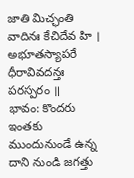జాతి మిచ్ఛంతి వాదినః కేచిదేవ హి ।
అభూతస్యాపరే ధీరావివదన్తః పరస్పరం ॥
భావం: కొందరు ఇంతకు ముందునుండే ఉన్న దాని నుండి జగత్తు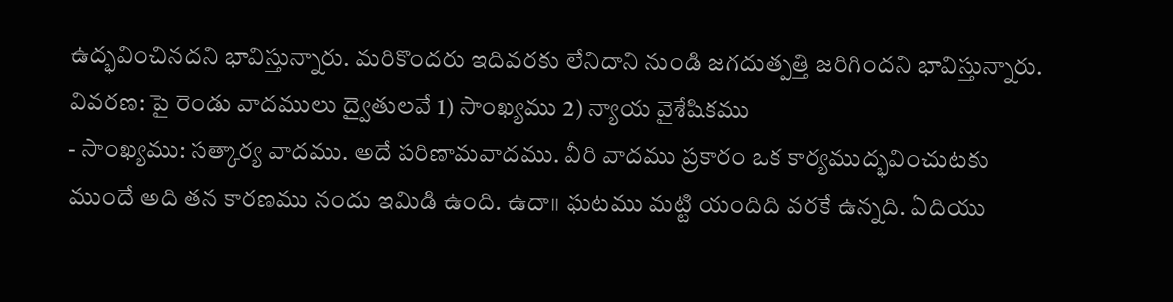ఉద్భవించినదని భావిస్తున్నారు. మరికొందరు ఇదివరకు లేనిదాని నుండి జగదుత్పత్తి జరిగిందని భావిస్తున్నారు.
వివరణ: పై రెండు వాదములు ద్వైతులవే 1) సాంఖ్యము 2) న్యాయ వైశేషికము
- సాంఖ్యము: సత్కార్య వాదము. అదే పరిణామవాదము. వీరి వాదము ప్రకారం ఒక కార్యముద్భవించుటకు ముందే అది తన కారణము నందు ఇమిడి ఉంది. ఉదా॥ ఘటము మట్టి యందిది వరకే ఉన్నది. ఏదియు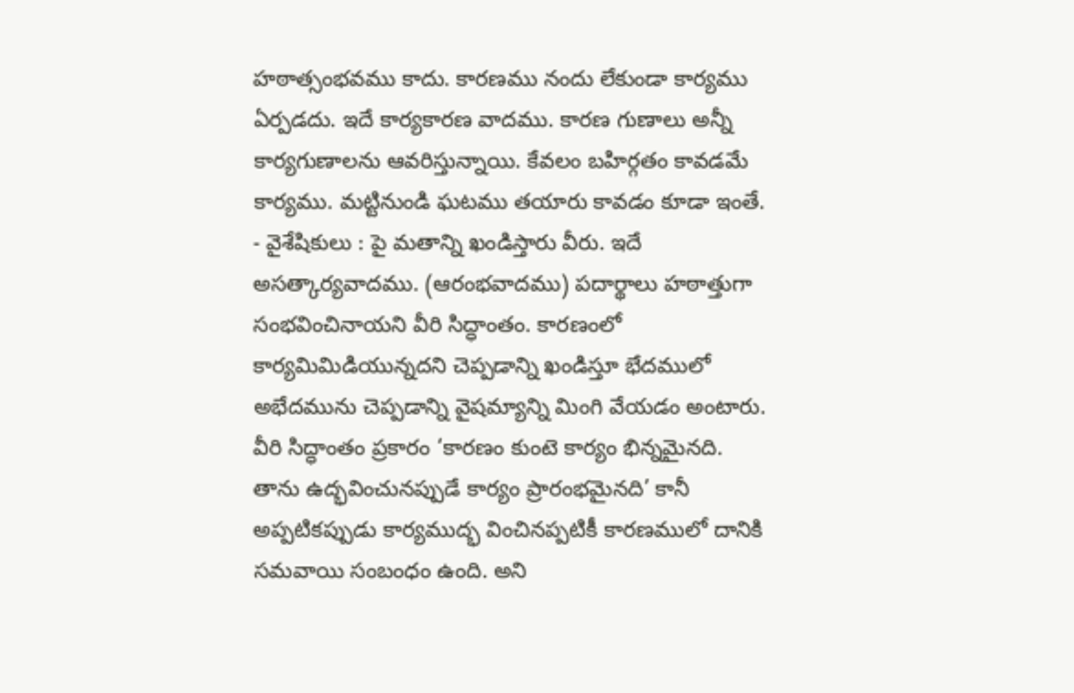హఠాత్సంభవము కాదు. కారణము నందు లేకుండా కార్యము ఏర్పడదు. ఇదే కార్యకారణ వాదము. కారణ గుణాలు అన్నీ కార్యగుణాలను ఆవరిస్తున్నాయి. కేవలం బహిర్గతం కావడమే కార్యము. మట్టినుండి ఘటము తయారు కావడం కూడా ఇంతే.
- వైశేషికులు : పై మతాన్ని ఖండిస్తారు వీరు. ఇదే అసత్కార్యవాదము. (ఆరంభవాదము) పదార్థాలు హఠాత్తుగా సంభవించినాయని వీరి సిద్ధాంతం. కారణంలో కార్యమిమిడియున్నదని చెప్పడాన్ని ఖండిస్తూ భేదములో అభేదమును చెప్పడాన్ని వైషమ్యాన్ని మింగి వేయడం అంటారు.
వీరి సిద్ధాంతం ప్రకారం ‘కారణం కుంటె కార్యం భిన్నమైనది. తాను ఉద్భవించునప్పుడే కార్యం ప్రారంభమైనది’ కానీ అప్పటికప్పుడు కార్యముద్భ వించినప్పటికీ కారణములో దానికి సమవాయి సంబంధం ఉంది. అని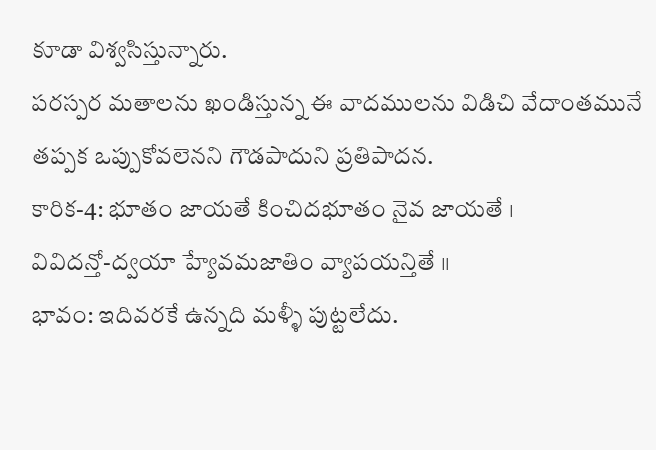కూడా విశ్వసిస్తున్నారు.
పరస్పర మతాలను ఖండిస్తున్న ఈ వాదములను విడిచి వేదాంతమునే తప్పక ఒప్పుకోవలెనని గౌడపాదుని ప్రతిపాదన.
కారిక-4: భూతం జాయతే కించిదభూతం నైవ జాయతే ।
వివిదన్తో-ద్వయా హ్యేవమజాతిం వ్యాపయన్తితే ॥
భావం: ఇదివరకే ఉన్నది మళ్ళీ పుట్టలేదు.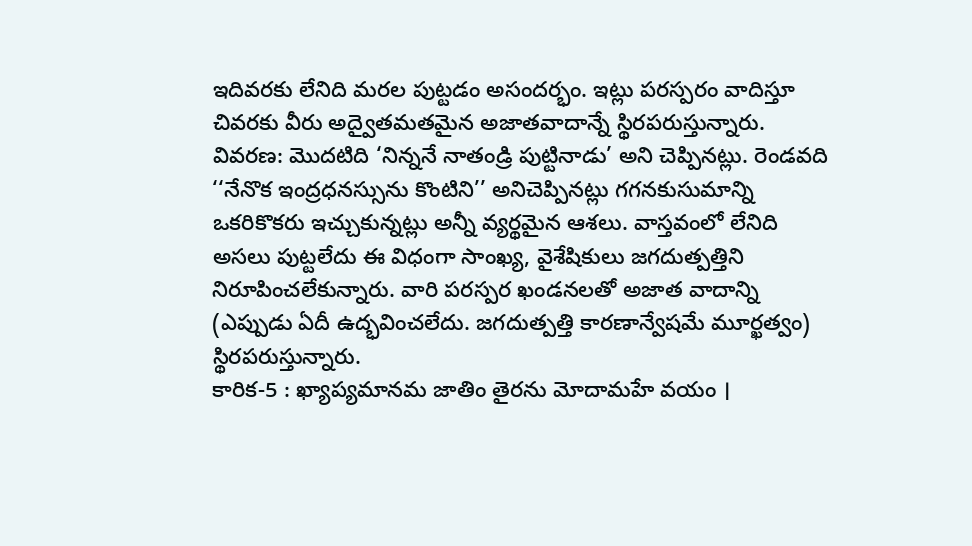ఇదివరకు లేనిది మరల పుట్టడం అసందర్భం. ఇట్లు పరస్పరం వాదిస్తూ చివరకు వీరు అద్వైతమతమైన అజాతవాదాన్నే స్థిరపరుస్తున్నారు.
వివరణ: మొదటిది ‘నిన్ననే నాతండ్రి పుట్టినాడు’ అని చెప్పినట్లు. రెండవది ‘‘నేనొక ఇంద్రధనస్సును కొంటిని’’ అనిచెప్పినట్లు గగనకుసుమాన్ని ఒకరికొకరు ఇచ్చుకున్నట్లు అన్నీ వ్యర్థమైన ఆశలు. వాస్తవంలో లేనిది అసలు పుట్టలేదు ఈ విధంగా సాంఖ్య, వైశేషికులు జగదుత్పత్తిని నిరూపించలేకున్నారు. వారి పరస్పర ఖండనలతో అజాత వాదాన్ని (ఎప్పుడు ఏదీ ఉద్భవించలేదు. జగదుత్పత్తి కారణాన్వేషమే మూర్ఖత్వం) స్థిరపరుస్తున్నారు.
కారిక-5 : ఖ్యాప్యమానమ జాతిం తైరను మోదామహే వయం ।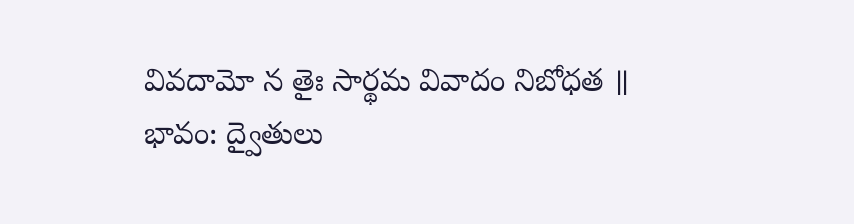వివదామో న తైః సార్థమ వివాదం నిబోధత ॥
భావం: ద్వైతులు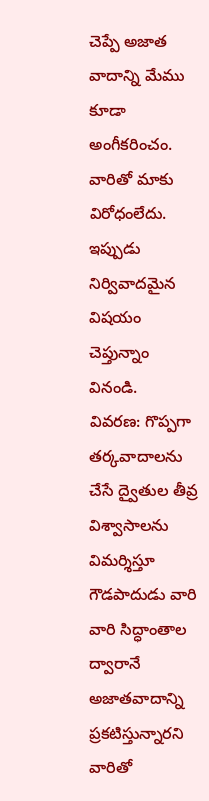చెప్పే అజాత వాదాన్ని మేము కూడా అంగీకరించం. వారితో మాకు విరోధంలేదు. ఇప్పుడు నిర్వివాదమైన విషయం చెప్తున్నాం వినండి.
వివరణ: గొప్పగా తర్కవాదాలను చేసే ద్వైతుల తీవ్ర విశ్వాసాలను విమర్శిస్తూ గౌడపాదుడు వారి వారి సిద్ధాంతాల ద్వారానే అజాతవాదాన్ని ప్రకటిస్తున్నారని వారితో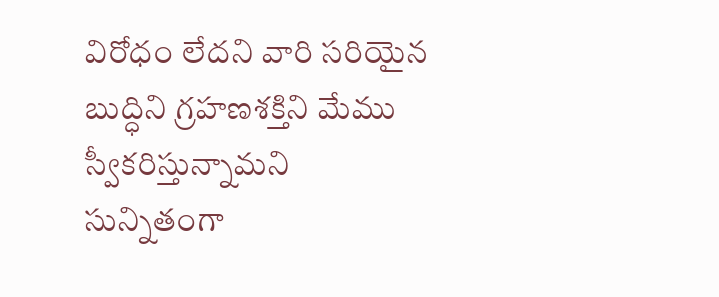విరోధం లేదని వారి సరియైన బుద్ధిని గ్రహణశక్తిని మేము స్వీకరిస్తున్నామని సున్నితంగా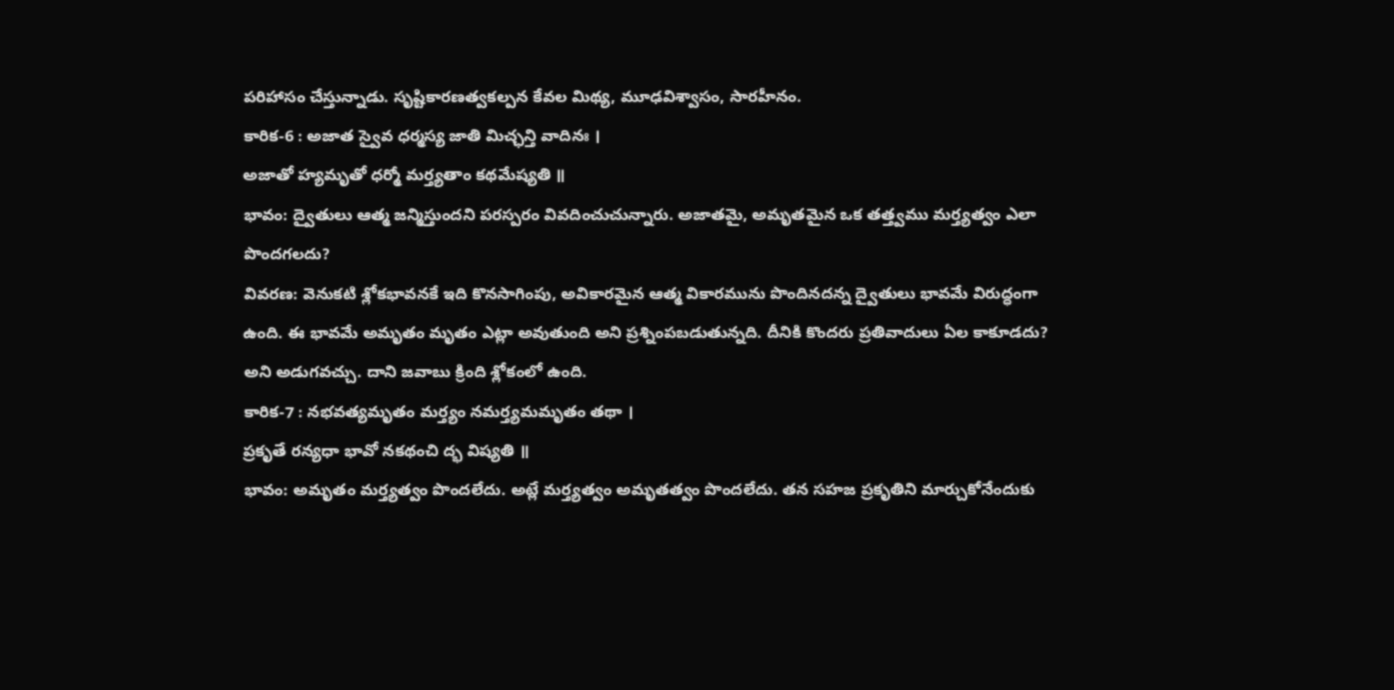పరిహాసం చేస్తున్నాడు. సృష్టికారణత్వకల్పన కేవల మిథ్య, మూఢవిశ్వాసం, సారహీనం.
కారిక-6 : అజాత స్వైవ ధర్మస్య జాతి మిచ్ఛన్తి వాదినః ।
అజాతో హ్యమృతో ధర్మో మర్త్యతాం కథమేష్యతి ॥
భావం: ద్వైతులు ఆత్మ జన్మిస్తుందని పరస్పరం వివదించుచున్నారు. అజాతమై, అమృతమైన ఒక తత్త్వము మర్త్యత్వం ఎలా పొందగలదు?
వివరణ: వెనుకటి శ్లోకభావనకే ఇది కొనసాగింపు, అవికారమైన ఆత్మ వికారమును పొందినదన్న ద్వైతులు భావమే విరుద్ధంగా ఉంది. ఈ భావమే అమృతం మృతం ఎట్లా అవుతుంది అని ప్రశ్నింపబడుతున్నది. దీనికి కొందరు ప్రతివాదులు ఏల కాకూడదు? అని అడుగవచ్చు. దాని జవాబు క్రింది శ్లోకంలో ఉంది.
కారిక-7 : నభవత్యమృతం మర్త్యం నమర్త్యమమృతం తథా ।
ప్రకృతే రన్యధా భావో నకథంచి ద్భ విష్యతి ॥
భావం: అమృతం మర్త్యత్వం పొందలేదు. అట్లే మర్త్యత్వం అమృతత్వం పొందలేదు. తన సహజ ప్రకృతిని మార్చుకోనేందుకు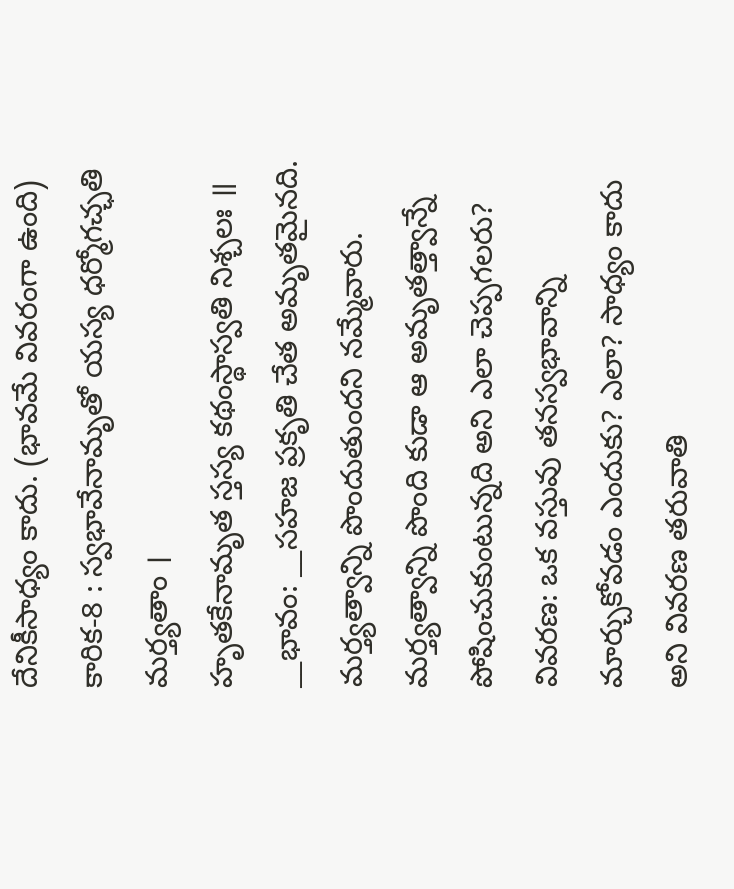దేనికీసాధ్యం కాదు. (భావమే వివరంగా ఉంది)
కారిక-8 : స్వభావేనామృతో యస్య ధర్మోగచ్ఛతి మర్త్యతాం ।
హృతకేనామృత స్తస్య కథంస్థాస్వతి నిశ్చలః ॥
__భావం: __సహజ ప్రకృతి చేత అమృతమైనది. మర్త్యత్వాన్ని పొందుతుందని నమ్మేవారు. మర్త్యత్వాన్ని పొంది కుడా ఆ అమృతత్త్వాన్నే పోషించుకుంటున్నది అని ఎలా చెప్పగలరు?
వివరణ: ఒక వస్తువు తనస్వభావాన్ని మార్చుకోవడం ఎందుకు? ఎలా? సాధ్యం కాదు అని వివరణ తరువాతి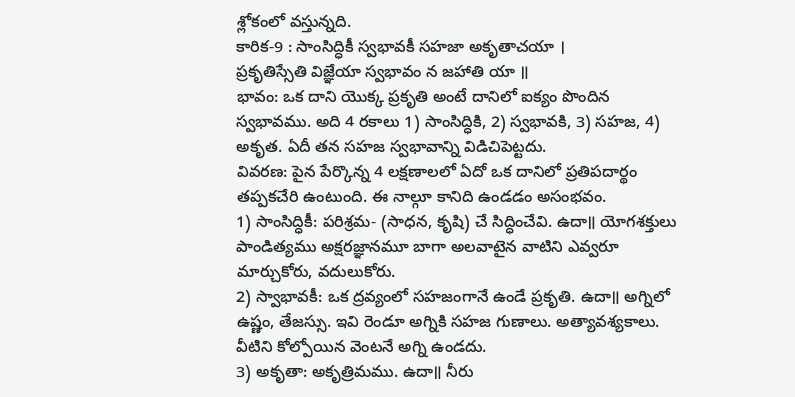శ్లోకంలో వస్తున్నది.
కారిక-9 : సాంసిద్ధికీ స్వభావకీ సహజా అకృతాచయా ।
ప్రకృతిస్సేతి విజ్ఞేయా స్వభావం న జహాతి యా ॥
భావం: ఒక దాని యొక్క ప్రకృతి అంటే దానిలో ఐక్యం పొందిన స్వభావము. అది 4 రకాలు 1) సాంసిద్ధికి, 2) స్వభావకి, 3) సహజ, 4) అకృత. ఏదీ తన సహజ స్వభావాన్ని విడిచిపెట్టదు.
వివరణ: పైన పేర్కొన్న 4 లక్షణాలలో ఏదో ఒక దానిలో ప్రతిపదార్థం తప్పకచేరి ఉంటుంది. ఈ నాల్గూ కానిది ఉండడం అసంభవం.
1) సాంసిద్ధికీ: పరిశ్రమ- (సాధన, కృషి) చే సిద్ధించేవి. ఉదా॥ యోగశక్తులు పాండిత్యము అక్షరజ్ఞానమూ బాగా అలవాటైన వాటిని ఎవ్వరూ మార్చుకోరు, వదులుకోరు.
2) స్వాభావకీ: ఒక ద్రవ్యంలో సహజంగానే ఉండే ప్రకృతి. ఉదా॥ అగ్నిలో ఉష్ణం, తేజస్సు. ఇవి రెండూ అగ్నికి సహజ గుణాలు. అత్యావశ్యకాలు. వీటిని కోల్పోయిన వెంటనే అగ్ని ఉండదు.
3) అకృతా: అకృత్రిమము. ఉదా॥ నీరు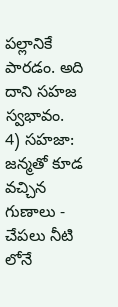పల్లానికే పారడం. అది దాని సహజ స్వభావం.
4) సహజా: జన్మతో కూడ వచ్చిన గుణాలు - చేపలు నీటి లోనే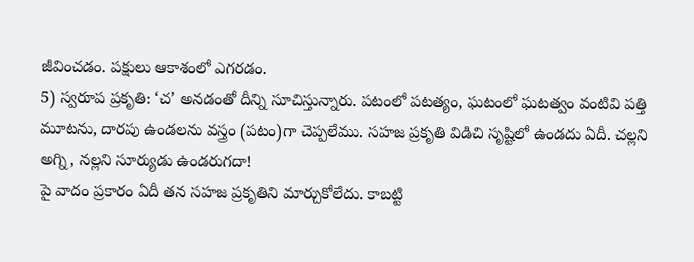జీవించడం. పక్షులు ఆకాశంలో ఎగరడం.
5) స్వరూప ప్రకృతి: ‘చ’ అనడంతో దీన్ని సూచిస్తున్నారు. పటంలో పటత్యం, ఘటంలో ఘటత్వం వంటివి పత్తి మూటను, దారపు ఉండలను వస్త్రం (పటం)గా చెప్పలేము. సహజ ప్రకృతి విడిచి సృష్టిలో ఉండదు ఏదీ. చల్లని అగ్ని, నల్లని సూర్యుడు ఉండరుగదా!
పై వాదం ప్రకారం ఏదీ తన సహజ ప్రకృతిని మార్చుకోలేదు. కాబట్టి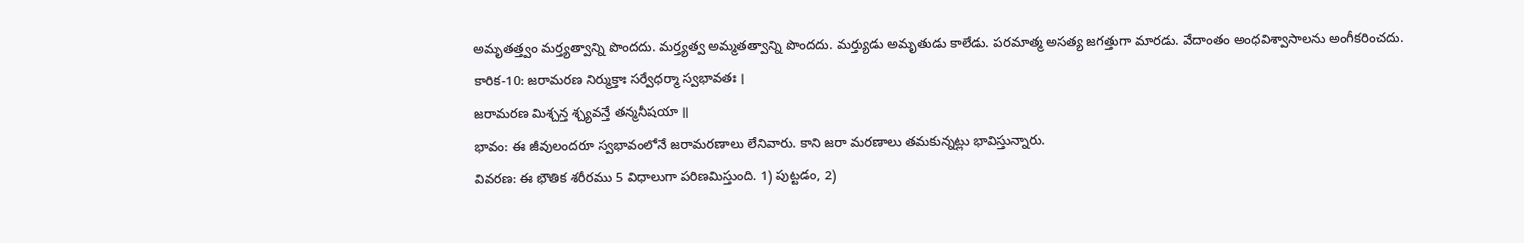అమృతత్త్వం మర్త్యత్వాన్ని పొందదు. మర్త్యత్వ అమ్మతత్వాన్ని పొందదు. మర్త్యుడు అమృతుడు కాలేడు. పరమాత్మ అసత్య జగత్తుగా మారడు. వేదాంతం అంధవిశ్వాసాలను అంగీకరించదు.
కారిక-10: జరామరణ నిర్ముక్తాః సర్వేధర్మా స్వభావతః ।
జరామరణ మిశ్చన్త శ్చ్యవన్తే తన్మనీషయా ॥
భావం: ఈ జీవులందరూ స్వభావంలోనే జరామరణాలు లేనివారు. కాని జరా మరణాలు తమకున్నట్లు భావిస్తున్నారు.
వివరణ: ఈ భౌతిక శరీరము 5 విధాలుగా పరిణమిస్తుంది. 1) పుట్టడం, 2)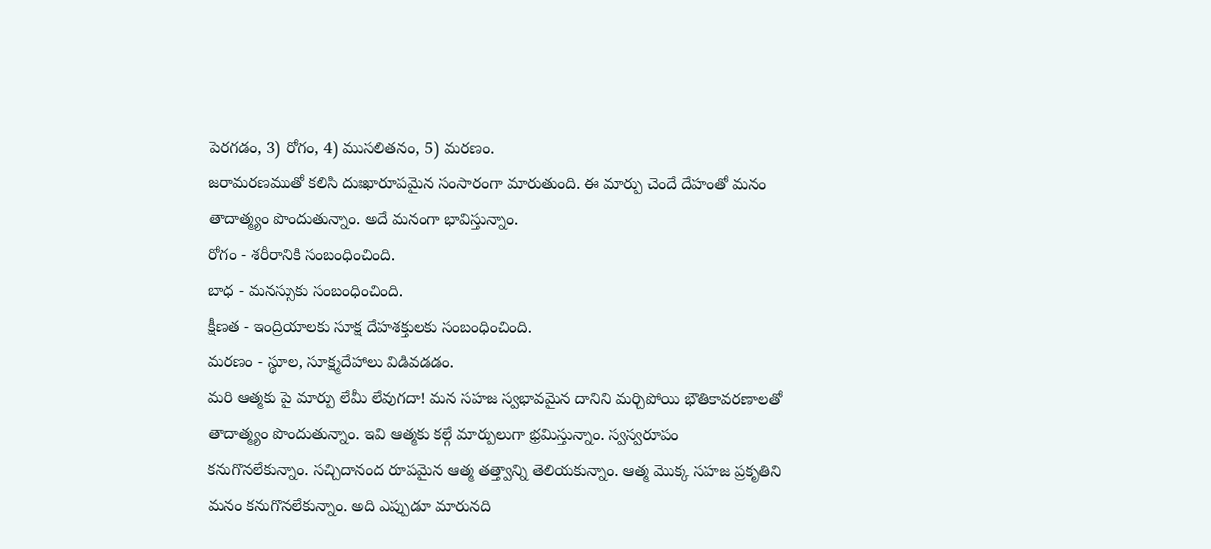పెరగడం, 3) రోగం, 4) ముసలితనం, 5) మరణం.
జరామరణముతో కలిసి దుఃఖారూపమైన సంసారంగా మారుతుంది. ఈ మార్పు చెందే దేహంతో మనం తాదాత్మ్యం పొందుతున్నాం. అదే మనంగా భావిస్తున్నాం.
రోగం - శరీరానికి సంబంధించింది.
బాధ - మనస్సుకు సంబంధించింది.
క్షీణత - ఇంద్రియాలకు సూక్ష దేహశక్తులకు సంబంధించింది.
మరణం - స్థూల, సూక్ష్మదేహాలు విడివడడం.
మరి ఆత్మకు పై మార్పు లేమీ లేవుగదా! మన సహజ స్వభావమైన దానిని మర్చిపోయి భౌతికావరణాలతో తాదాత్మ్యం పొందుతున్నాం. ఇవి ఆత్మకు కల్గే మార్పులుగా భ్రమిస్తున్నాం. స్వస్వరూపం కనుగొనలేకున్నాం. సచ్చిదానంద రూపమైన ఆత్మ తత్త్వాన్ని తెలియకున్నాం. ఆత్మ మొక్క సహజ ప్రకృతిని మనం కనుగొనలేకున్నాం. అది ఎప్పుడూ మారునది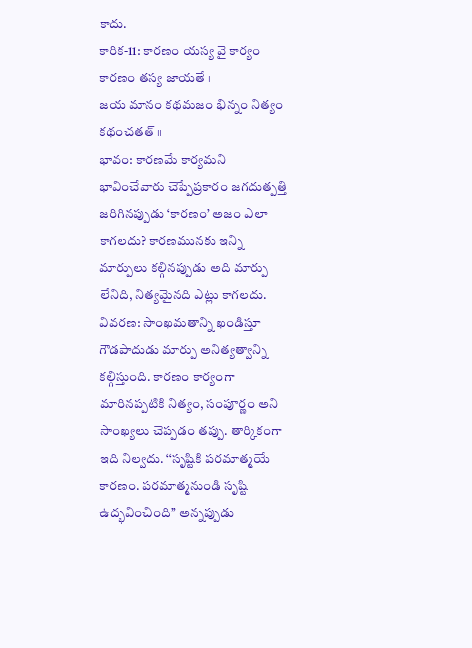కాదు.
కారిక-11: కారణం యస్య వై కార్యం కారణం తస్య జాయతే ।
జయ మానం కథమజం భిన్నం నిత్యం కథంచతత్ ॥
భావం: కారణమే కార్యమని భావించేవారు చెప్పేప్రకారం జగదుత్పత్తి జరిగినప్పుడు ‘కారణం’ అజం ఎలా కాగలదు? కారణమునకు ఇన్ని మార్పులు కల్గినప్పుడు అది మార్పు లేనిది, నిత్యమైనది ఎట్లు కాగలదు.
వివరణ: సాంఖమతాన్ని ఖండిస్తూ గౌడపాదుడు మార్పు అనిత్యత్వాన్ని కల్గిస్తుంది. కారణం కార్యంగా మారినప్పటికి నిత్యం, సంపూర్ణం అని సాంఖ్యలు చెప్పడం తప్పు. తార్కికంగా ఇది నిల్వదు. ‘‘సృష్టికి పరమాత్మయే కారణం. పరమాత్మనుండి సృష్టి ఉద్భవించింది’’ అన్నప్పుడు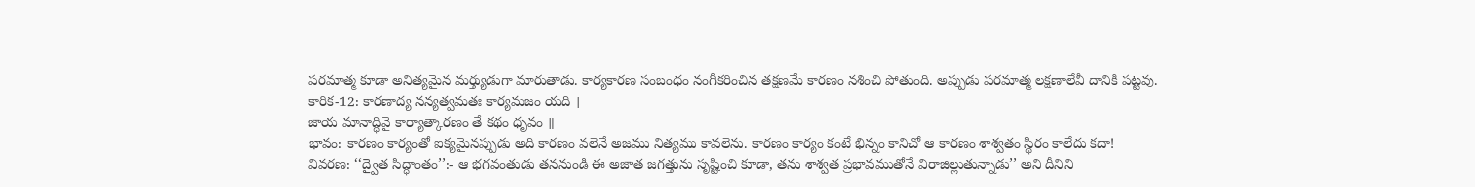పరమాత్మ కూడా అనిత్యమైన మర్త్యుడుగా మారుతాడు. కార్యకారణ సంబంధం నంగీకరించిన తక్షణమే కారణం నశించి పోతుంది. అప్పుడు పరమాత్మ లక్షణాలేవీ దానికి పట్టవు.
కారిక-12: కారణాద్య నన్యత్వమతః కార్యమజం యది ।
జాయ మానాద్ధివై కార్యాత్కారణం తే కథం ధృవం ॥
భావం: కారణం కార్యంతో ఐక్యమైనప్పుడు అది కారణం వలెనే అజము నిత్యము కావలెను. కారణం కార్యం కంటే భిన్నం కానిచో ఆ కారణం శాశ్వతం స్థిరం కాలేదు కదా!
వివరణ: ‘‘ద్వైత సిద్ధాంతం’’:- ఆ భగవంతుడు తననుండి ఈ అజాత జగత్తును సృష్టించి కూడా, తను శాశ్వత ప్రభావముతోనే విరాజిల్లుతున్నాడు’’ అని దీనిని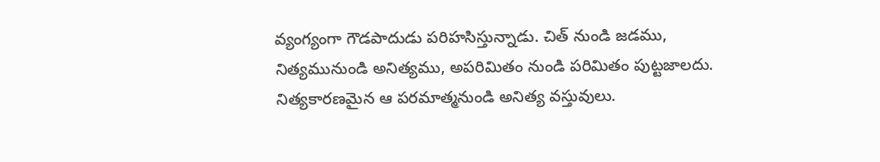వ్యంగ్యంగా గౌడపాదుడు పరిహసిస్తున్నాడు. చిత్ నుండి జడము, నిత్యమునుండి అనిత్యము, అపరిమితం నుండి పరిమితం పుట్టజాలదు. నిత్యకారణమైన ఆ పరమాత్మనుండి అనిత్య వస్తువులు.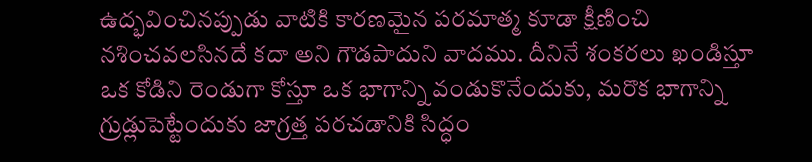ఉద్భవించినప్పుడు వాటికి కారణమైన పరమాత్మ కూడా క్షీణించి నశించవలసినదే కదా అని గౌడపాదుని వాదము. దీనినే శంకరలు ఖండిస్తూ ఒక కోడిని రెండుగా కోస్తూ ఒక భాగాన్ని వండుకొనేందుకు, మరొక భాగాన్ని గ్రుడ్లుపెట్టేందుకు జాగ్రత్త పరచడానికి సిద్ధం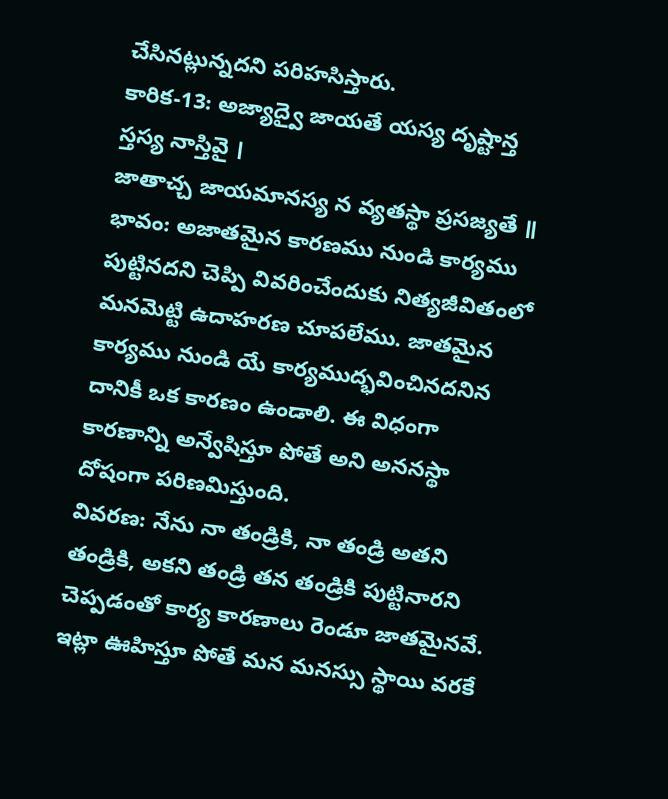చేసినట్లున్నదని పరిహసిస్తారు.
కారిక-13: అజ్యాద్వై జాయతే యస్య దృష్టాన్త స్తస్య నాస్తివై ।
జాతాచ్చ జాయమానస్య న వ్యతస్థా ప్రసజ్యతే ॥
భావం: అజాతమైన కారణము నుండి కార్యము పుట్టినదని చెప్పి వివరించేందుకు నిత్యజీవితంలో మనమెట్టి ఉదాహరణ చూపలేము. జాతమైన కార్యము నుండి యే కార్యముద్భవించినదనిన దానికీ ఒక కారణం ఉండాలి. ఈ విధంగా కారణాన్ని అన్వేషిస్తూ పోతే అని అననస్థా దోషంగా పరిణమిస్తుంది.
వివరణ: నేను నా తండ్రికి, నా తండ్రి అతని తండ్రికి, అకని తండ్రి తన తండ్రికి పుట్టినారని చెప్పడంతో కార్య కారణాలు రెండూ జాతమైనవే. ఇట్లా ఊహిస్తూ పోతే మన మనస్సు స్థాయి వరకే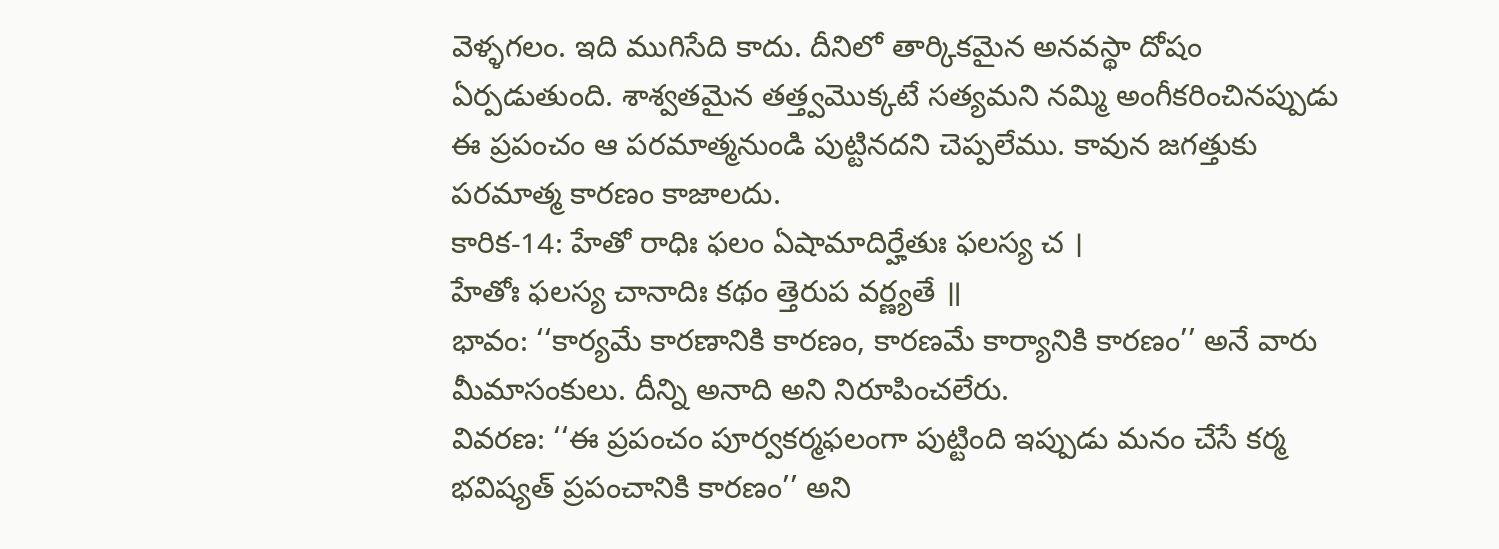వెళ్ళగలం. ఇది ముగిసేది కాదు. దీనిలో తార్కికమైన అనవస్థా దోషం ఏర్పడుతుంది. శాశ్వతమైన తత్త్వమొక్కటే సత్యమని నమ్మి అంగీకరించినప్పుడు ఈ ప్రపంచం ఆ పరమాత్మనుండి పుట్టినదని చెప్పలేము. కావున జగత్తుకు పరమాత్మ కారణం కాజాలదు.
కారిక-14: హేతో రాధిః ఫలం ఏషామాదిర్హేతుః ఫలస్య చ ।
హేతోః ఫలస్య చానాదిః కథం త్తెరుప వర్ణ్యతే ॥
భావం: ‘‘కార్యమే కారణానికి కారణం, కారణమే కార్యానికి కారణం’’ అనే వారు మీమాసంకులు. దీన్ని అనాది అని నిరూపించలేరు.
వివరణ: ‘‘ఈ ప్రపంచం పూర్వకర్మఫలంగా పుట్టింది ఇప్పుడు మనం చేసే కర్మ భవిష్యత్ ప్రపంచానికి కారణం’’ అని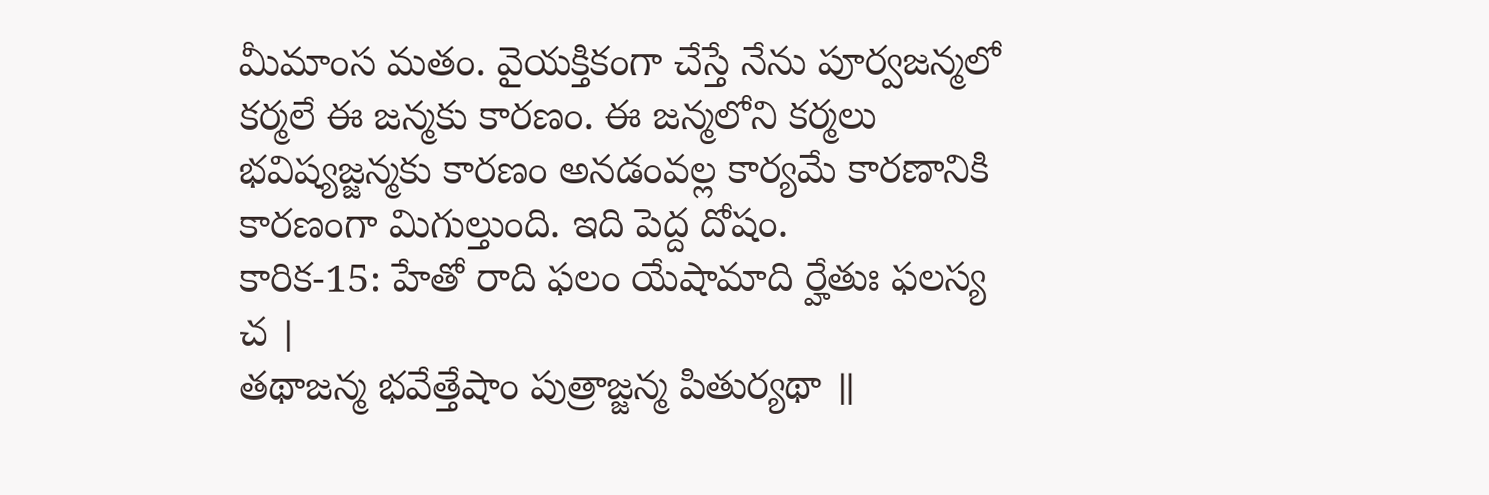మీమాంస మతం. వైయక్తికంగా చేస్తే నేను పూర్వజన్మలో కర్మలే ఈ జన్మకు కారణం. ఈ జన్మలోని కర్మలు భవిష్యజ్జన్మకు కారణం అనడంవల్ల కార్యమే కారణానికి కారణంగా మిగుల్తుంది. ఇది పెద్ద దోషం.
కారిక-15: హేతో రాది ఫలం యేషామాది ర్హేతుః ఫలస్య చ ।
తథాజన్మ భవేత్తేషాం పుత్రాజ్జన్మ పితుర్యథా ॥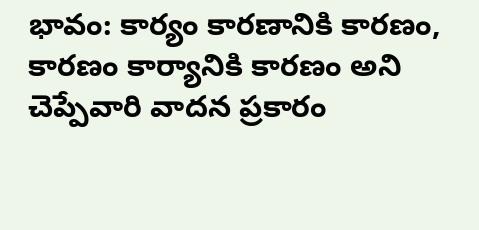భావం: కార్యం కారణానికి కారణం, కారణం కార్యానికి కారణం అని చెప్పేవారి వాదన ప్రకారం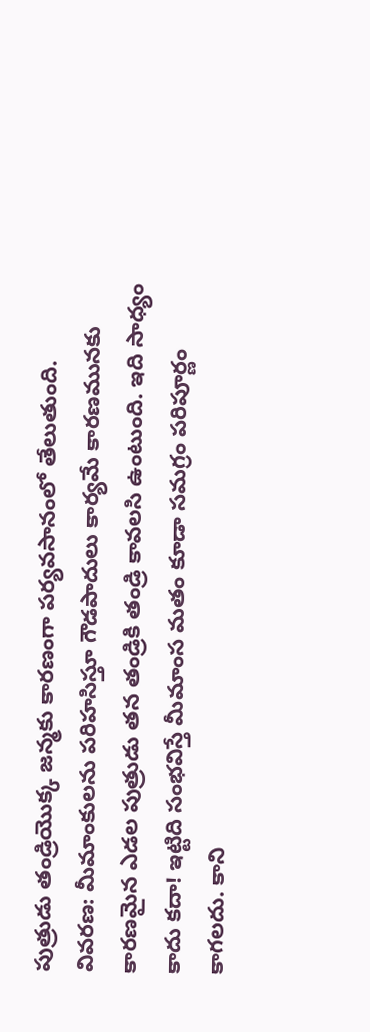పుత్రుడు తండ్రియొక్క జన్మకు కారణంగా పర్యవసానంలో తేలుతుంది.
వివరణ: మీమాంకులను పరిహసిస్తూ గౌడపాదులు కార్యమే కారణమునకు కారణమైన ఎడల పుత్రుడు తన తండ్రికి తండ్రి కావలసి ఉంటుంది. ఇది సాధ్యం కాదు కదా! ఇట్టిది సంభవిస్తే మీమాంస మతం కూడా సమగ్రం పరిపూర్ణం కాగలదు. కాని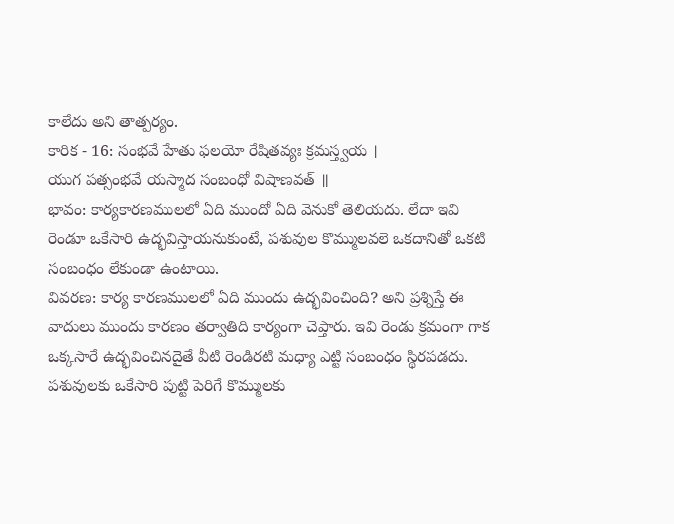కాలేదు అని తాత్పర్యం.
కారిక - 16: సంభవే హేతు ఫలయో రేషితవ్యః క్రమస్త్వయ ।
యుగ పత్సంభవే యస్మాద సంబంధో విషాణవత్ ॥
భావం: కార్యకారణములలో ఏది ముందో ఏది వెనుకో తెలియదు. లేదా ఇవి రెండూ ఒకేసారి ఉద్భవిస్తాయనుకుంటే, పశువుల కొమ్ములవలె ఒకదానితో ఒకటి సంబంధం లేకుండా ఉంటాయి.
వివరణ: కార్య కారణములలో ఏది ముందు ఉద్భవించింది? అని ప్రశ్నిస్తే ఈ వాదులు ముందు కారణం తర్వాతిది కార్యంగా చెప్తారు. ఇవి రెండు క్రమంగా గాక ఒక్కసారే ఉద్భవించినదైతే వీటి రెండిరటి మధ్యా ఎట్టి సంబంధం స్థిరపడదు. పశువులకు ఒకేసారి పుట్టి పెరిగే కొమ్ములకు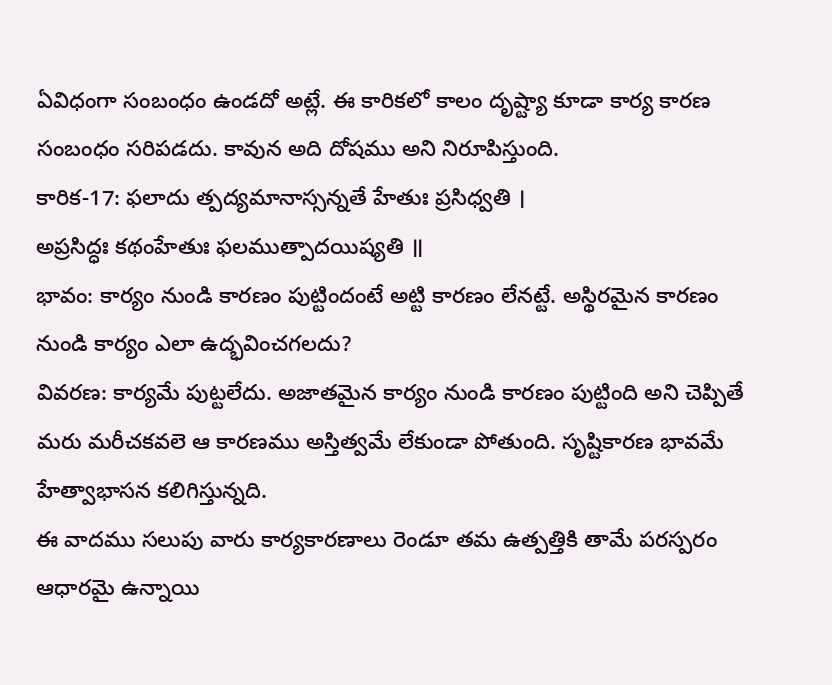ఏవిధంగా సంబంధం ఉండదో అట్లే. ఈ కారికలో కాలం దృష్ట్యా కూడా కార్య కారణ సంబంధం సరిపడదు. కావున అది దోషము అని నిరూపిస్తుంది.
కారిక-17: ఫలాదు త్పద్యమానాస్సన్నతే హేతుః ప్రసిధ్వతి ।
అప్రసిద్ధః కథంహేతుః ఫలముత్పాదయిష్యతి ॥
భావం: కార్యం నుండి కారణం పుట్టిందంటే అట్టి కారణం లేనట్టే. అస్థిరమైన కారణం నుండి కార్యం ఎలా ఉద్భవించగలదు?
వివరణ: కార్యమే పుట్టలేదు. అజాతమైన కార్యం నుండి కారణం పుట్టింది అని చెప్పితే మరు మరీచకవలె ఆ కారణము అస్తిత్వమే లేకుండా పోతుంది. సృష్టికారణ భావమే హేత్వాభాసన కలిగిస్తున్నది.
ఈ వాదము సలుపు వారు కార్యకారణాలు రెండూ తమ ఉత్పత్తికి తామే పరస్పరం ఆధారమై ఉన్నాయి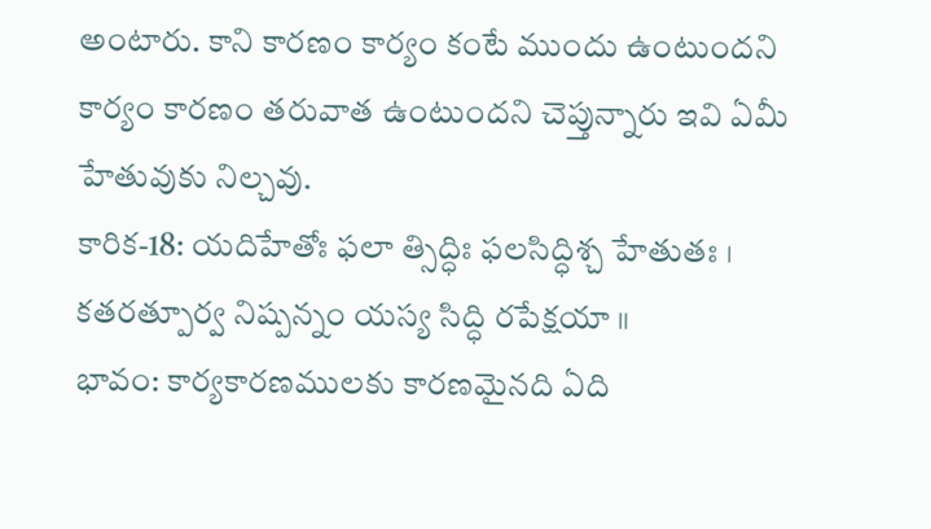అంటారు. కాని కారణం కార్యం కంటే ముందు ఉంటుందని కార్యం కారణం తరువాత ఉంటుందని చెప్తున్నారు ఇవి ఏమీ హేతువుకు నిల్చవు.
కారిక-18: యదిహేతోః ఫలా త్సిద్ధిః ఫలసిద్ధిశ్చ హేతుతః ।
కతరత్పూర్వ నిష్పన్నం యస్య సిద్ధి రపేక్షయా ॥
భావం: కార్యకారణములకు కారణమైనది ఏది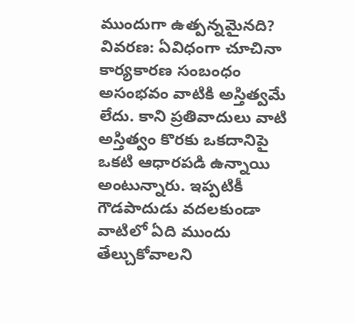ముందుగా ఉత్పన్నమైనది?
వివరణ: ఏవిధంగా చూచినా కార్యకారణ సంబంధం అసంభవం వాటికి అస్తిత్వమే లేదు. కాని ప్రతివాదులు వాటి అస్తిత్వం కొరకు ఒకదానిపై ఒకటి ఆధారపడి ఉన్నాయి అంటున్నారు. ఇప్పటికీ గౌడపాదుడు వదలకుండా వాటిలో ఏది ముందు తేల్చుకోవాలని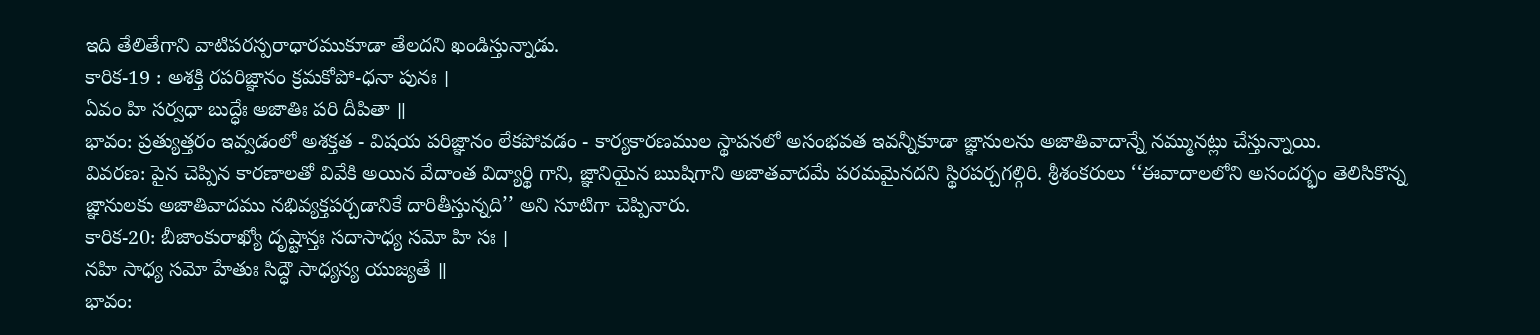ఇది తేలితేగాని వాటిపరస్పరాధారముకూడా తేలదని ఖండిస్తున్నాడు.
కారిక-19 : అశక్తి రపరిజ్ఞానం క్రమకోపో-ధనా పునః ।
ఏవం హి సర్వధా బుద్ధేః అజాతిః పరి దీపితా ॥
భావం: ప్రత్యుత్తరం ఇవ్వడంలో అశక్తత - విషయ పరిజ్ఞానం లేకపోవడం - కార్యకారణముల స్థాపనలో అసంభవత ఇవన్నీకూడా జ్ఞానులను అజాతివాదాన్నే నమ్మునట్లు చేస్తున్నాయి.
వివరణ: పైన చెప్పిన కారణాలతో వివేకి అయిన వేదాంత విద్యార్థి గాని, జ్ఞానియైన ఋషిగాని అజాతవాదమే పరమమైనదని స్థిరపర్చగల్గిరి. శ్రీశంకరులు ‘‘ఈవాదాలలోని అసందర్భం తెలిసికొన్న జ్ఞానులకు అజాతివాదము నభివ్యక్తపర్చడానికే దారితీస్తున్నది’’ అని సూటిగా చెప్పినారు.
కారిక-20: బీజాంకురాఖ్యో దృష్టాన్తః సదాసాధ్య సమో హి సః ।
నహి సాధ్య సమో హేతుః సిద్ధౌ సాధ్యస్య యుజ్యతే ॥
భావం: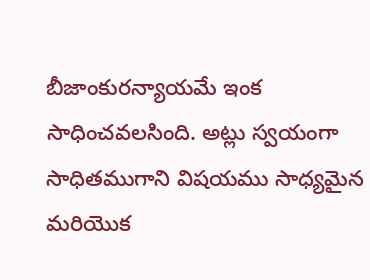బీజాంకురన్యాయమే ఇంక సాధించవలసింది. అట్లు స్వయంగా సాధితముగాని విషయము సాధ్యమైన మరియొక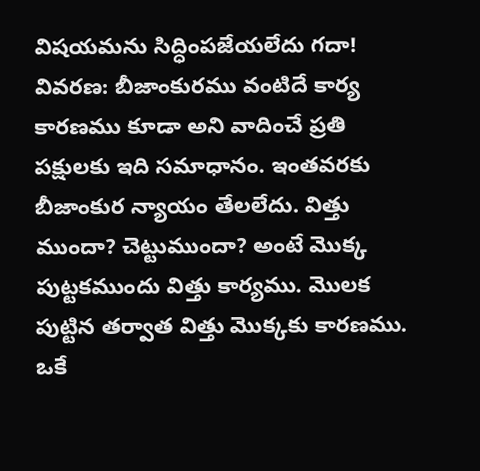విషయమను సిద్ధింపజేయలేదు గదా!
వివరణ: బీజాంకురము వంటిదే కార్య కారణము కూడా అని వాదించే ప్రతి పక్షులకు ఇది సమాధానం. ఇంతవరకు బీజాంకుర న్యాయం తేలలేదు. విత్తు ముందా? చెట్టుముందా? అంటే మొక్క పుట్టకముందు విత్తు కార్యము. మొలక పుట్టిన తర్వాత విత్తు మొక్కకు కారణము. ఒకే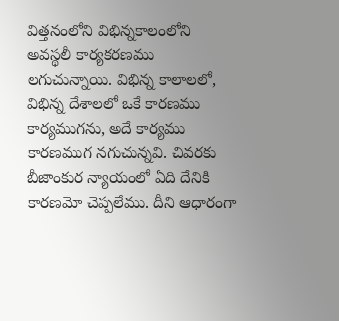విత్తనంలోని విభిన్నకాలంలోని అవస్థలీ కార్యకరణము లగుచున్నాయి. విభిన్న కాలాలలో, విభిన్న దేశాలలో ఒకే కారణము కార్యముగను, అదే కార్యము కారణముగ నగుచున్నవి. చివరకు బీజాంకుర న్యాయంలో ఏది దేనికి కారణమో చెప్పలేము. దీని ఆధారంగా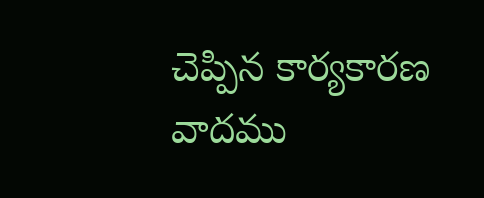చెప్పిన కార్యకారణ వాదము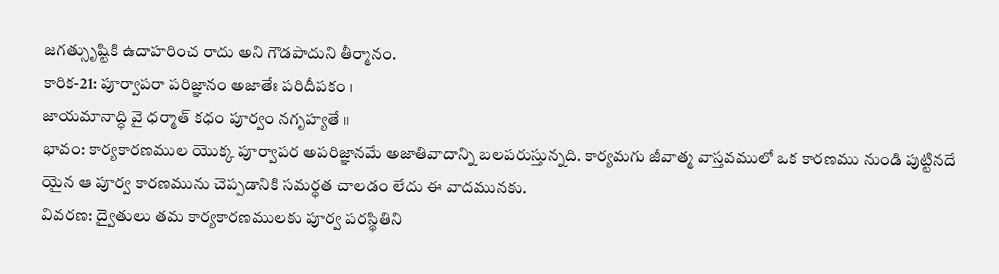జగత్సుృష్టికి ఉదాహరించ రాదు అని గౌడపాదుని తీర్మానం.
కారిక-21: పూర్వాపరా పరిజ్ఞానం అజాతేః పరిదీపకం ।
జాయమానాద్ధి వై ధర్మాత్ కధం పూర్వం నగృహ్యతే ॥
భావం: కార్యకారణముల యొక్క పూర్వాపర అపరిజ్ఞానమే అజాతివాదాన్ని బలపరుస్తున్నది. కార్యమగు జీవాత్మ వాస్తవములో ఒక కారణము నుండి పుట్టినదే యైన ఆ పూర్వ కారణమును చెప్పడానికి సమర్థత చాలడం లేదు ఈ వాదమునకు.
వివరణ: ద్వైతులు తమ కార్యకారణములకు పూర్వ పరస్థితిని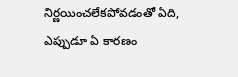నిర్ణయించలేకపోవడంతో ఏది, ఎప్పుడూ ఏ కారణం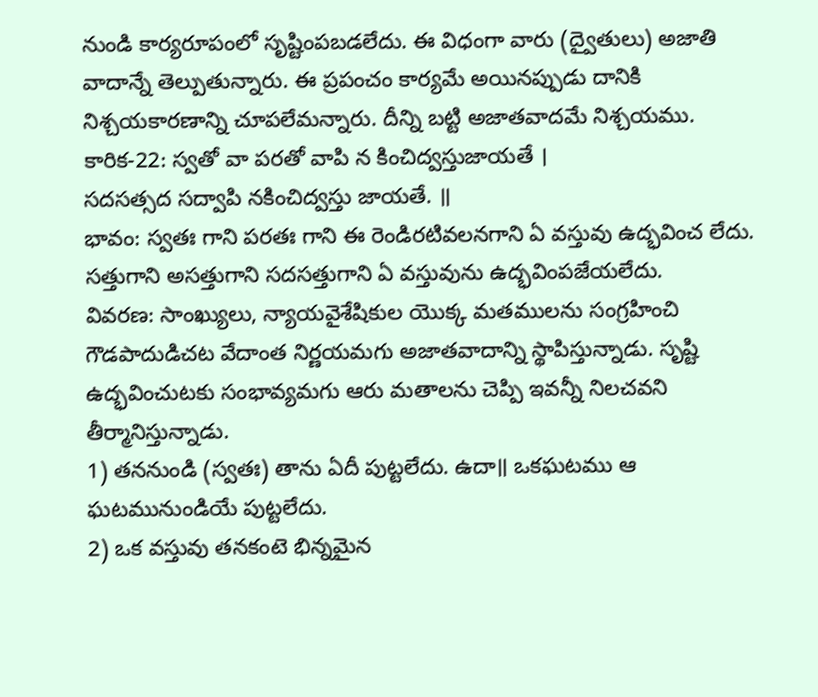నుండి కార్యరూపంలో సృష్టింపబడలేదు. ఈ విధంగా వారు (ద్వైతులు) అజాతి వాదాన్నే తెల్పుతున్నారు. ఈ ప్రపంచం కార్యమే అయినప్పుడు దానికి నిశ్చయకారణాన్ని చూపలేమన్నారు. దీన్ని బట్టి అజాతవాదమే నిశ్చయము.
కారిక-22: స్వతో వా పరతో వాపి న కించిద్వస్తుజాయతే ।
సదసత్సద సద్వాపి నకించిద్వస్తు జాయతే. ॥
భావం: స్వతః గాని పరతః గాని ఈ రెండిరటివలనగాని ఏ వస్తువు ఉద్భవించ లేదు. సత్తుగాని అసత్తుగాని సదసత్తుగాని ఏ వస్తువును ఉద్భవింపజేయలేదు.
వివరణ: సాంఖ్యులు, న్యాయవైశేషికుల యొక్క మతములను సంగ్రహించి గౌడపాదుడిచట వేదాంత నిర్ణయమగు అజాతవాదాన్ని స్థాపిస్తున్నాడు. సృష్టి ఉద్భవించుటకు సంభావ్యమగు ఆరు మతాలను చెప్పి ఇవన్నీ నిలచవని తీర్మానిస్తున్నాడు.
1) తననుండి (స్వతః) తాను ఏదీ పుట్టలేదు. ఉదా॥ ఒకఘటము ఆ ఘటమునుండియే పుట్టలేదు.
2) ఒక వస్తువు తనకంటె భిన్నమైన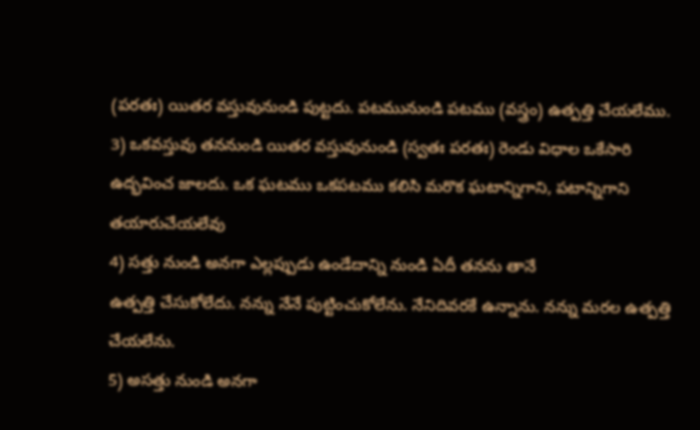(పరతః) యితర వస్తువునుండి పుట్టదు. పటమునుండి పటము (వస్త్రం) ఉత్పత్తి చేయలేము.
3) ఒకవస్తువు తననుండి యితర వస్తువునుండి (స్వతః పరతః) రెండు విధాల ఒకేసారి ఉద్భవించ జాలదు. ఒక ఘటము ఒకపటము కలిసి మరొక ఘటాన్నిగాని, పటాన్నిగాని తయారుచేయలేవు
4) సత్తు నుండి అనగా ఎల్లప్పుడు ఉండేదాన్ని నుండి ఏదీ తనను తానే
ఉత్పత్తి చేసుకోలేదు. నన్ను నేనే పుట్టించుకోలేను. నేనిదివరకే ఉన్నాను. నన్ను మరల ఉత్పత్తి చేయలేను.
5) అసత్తు నుండి అనగా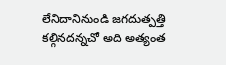లేనిదానినుండి జగదుత్పత్తి కల్గినదన్నచో అది అత్యంత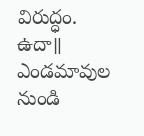విరుద్ధం. ఉదా॥ ఎండమావుల నుండి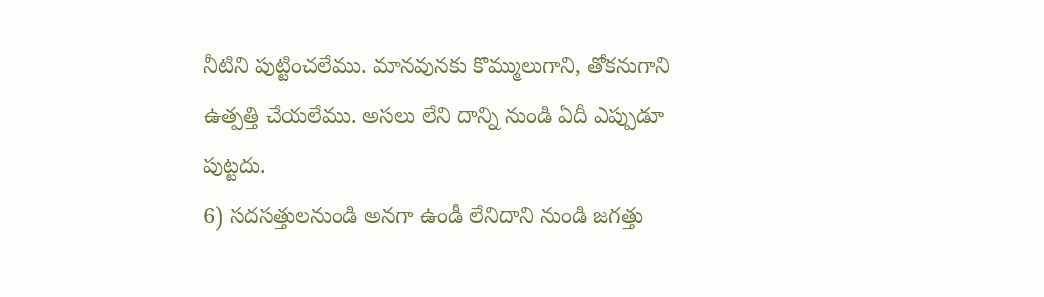నీటిని పుట్టించలేము. మానవునకు కొమ్ములుగాని, తోకనుగాని ఉత్పత్తి చేయలేము. అసలు లేని దాన్ని నుండి ఏదీ ఎప్పుడూ పుట్టదు.
6) సదసత్తులనుండి అనగా ఉండీ లేనిదాని నుండి జగత్తు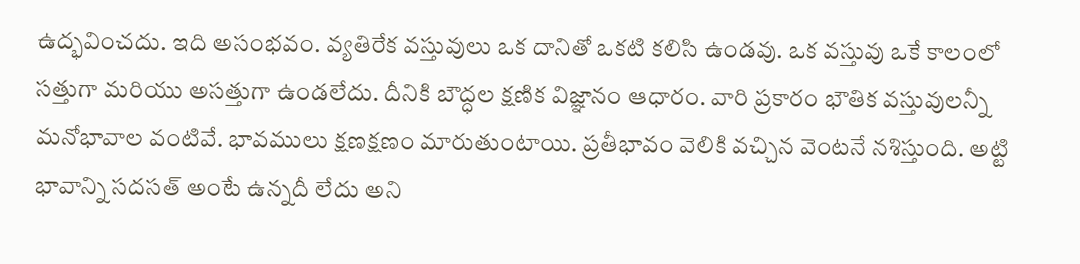ఉద్భవించదు. ఇది అసంభవం. వ్యతిరేక వస్తువులు ఒక దానితో ఒకటి కలిసి ఉండవు. ఒక వస్తువు ఒకే కాలంలో సత్తుగా మరియు అసత్తుగా ఉండలేదు. దీనికి బౌద్ధల క్షణిక విజ్ఞానం ఆధారం. వారి ప్రకారం భౌతిక వస్తువులన్నీ మనోభావాల వంటివే. భావములు క్షణక్షణం మారుతుంటాయి. ప్రతీభావం వెలికి వచ్చిన వెంటనే నశిస్తుంది. అట్టి భావాన్ని సదసత్ అంటే ఉన్నదీ లేదు అని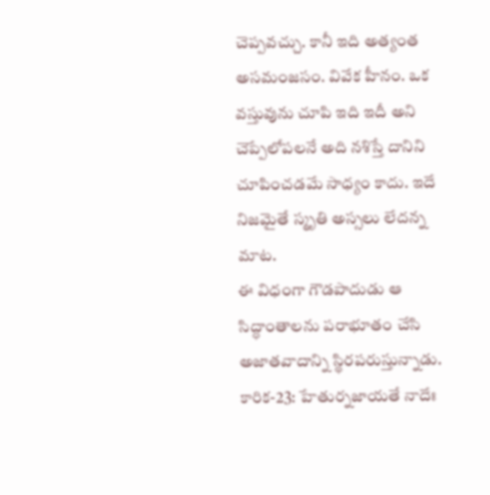చెప్పవచ్చు. కానీ ఇది అత్యంత అసమంజసం. వివేక హీనం. ఒక వస్తువును చూపి ఇది ఇదీ అని చెప్పేలోపలనే అది నశిస్తే దానిని చూపించడమే సాధ్యం కాదు. ఇదే నిజమైతే స్మృతి అస్సలు లేదన్న మాట.
ఈ విధంగా గౌడపాదుడు ఆ సిద్ధాంతాలను పరాభూతం చేసి అజాతవాదాన్ని స్థిరపరుస్తున్నాడు.
కారిక-23: హేతుర్నజాయతే నాదేః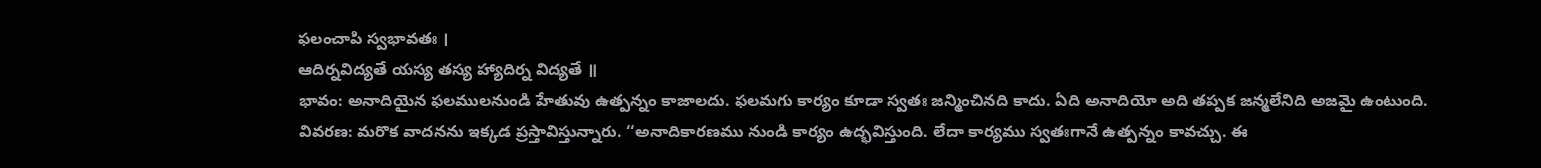ఫలంచాపి స్వభావతః ।
ఆదిర్నవిద్యతే యస్య తస్య హ్యాదిర్న విద్యతే ॥
భావం: అనాదియైన ఫలములనుండి హేతువు ఉత్పన్నం కాజాలదు. ఫలమగు కార్యం కూడా స్వతః జన్మించినది కాదు. ఏది అనాదియో అది తప్పక జన్మలేనిది అజమై ఉంటుంది.
వివరణ: మరొక వాదనను ఇక్కడ ప్రస్తావిస్తున్నారు. ‘‘అనాదికారణము నుండి కార్యం ఉద్భవిస్తుంది. లేదా కార్యము స్వతఃగానే ఉత్పన్నం కావచ్చు. ఈ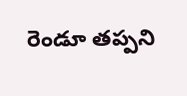రెండూ తప్పని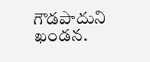గౌడపాదుని ఖండన.